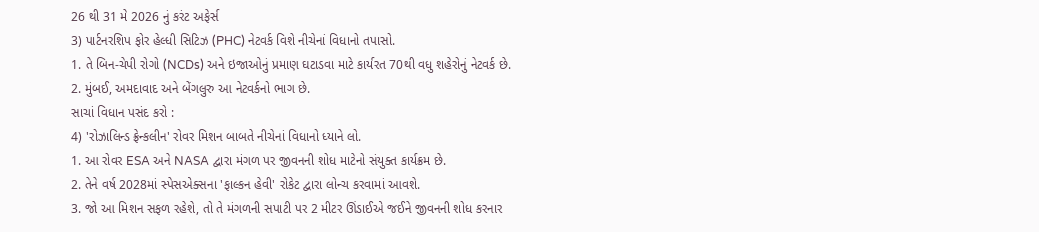26 થી 31 મે 2026 નું કરંટ અફેર્સ
3) પાર્ટનરશિપ ફોર હેલ્ધી સિટિઝ (PHC) નેટવર્ક વિશે નીચેનાં વિધાનો તપાસો.
1. તે બિન-ચેપી રોગો (NCDs) અને ઇજાઓનું પ્રમાણ ઘટાડવા માટે કાર્યરત 70થી વધુ શહેરોનું નેટવર્ક છે.
2. મુંબઈ, અમદાવાદ અને બેંગલુરુ આ નેટવર્કનો ભાગ છે.
સાચાં વિધાન પસંદ કરો :
4) 'રોઝાલિન્ડ ફ્રેન્કલીન' રોવર મિશન બાબતે નીચેનાં વિધાનો ધ્યાને લો.
1. આ રોવર ESA અને NASA દ્વારા મંગળ પર જીવનની શોધ માટેનો સંયુક્ત કાર્યક્રમ છે.
2. તેને વર્ષ 2028માં સ્પેસએક્સના 'ફાલ્કન હેવી' રોકેટ દ્વારા લોન્ચ કરવામાં આવશે.
3. જો આ મિશન સફળ રહેશે, તો તે મંગળની સપાટી પર 2 મીટર ઊંડાઈએ જઈને જીવનની શોધ કરનાર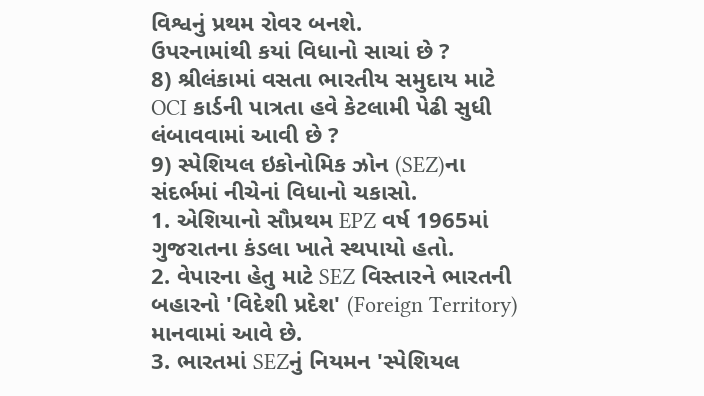વિશ્વનું પ્રથમ રોવર બનશે.
ઉપરનામાંથી કયાં વિધાનો સાચાં છે ?
8) શ્રીલંકામાં વસતા ભારતીય સમુદાય માટે OCI કાર્ડની પાત્રતા હવે કેટલામી પેઢી સુધી લંબાવવામાં આવી છે ?
9) સ્પેશિયલ ઇકોનોમિક ઝોન (SEZ)ના સંદર્ભમાં નીચેનાં વિધાનો ચકાસો.
1. એશિયાનો સૌપ્રથમ EPZ વર્ષ 1965માં ગુજરાતના કંડલા ખાતે સ્થપાયો હતો.
2. વેપારના હેતુ માટે SEZ વિસ્તારને ભારતની બહારનો 'વિદેશી પ્રદેશ' (Foreign Territory) માનવામાં આવે છે.
3. ભારતમાં SEZનું નિયમન 'સ્પેશિયલ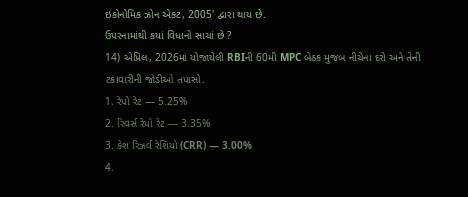ઇકોનોમિક ઝોન એક્ટ, 2005' દ્વારા થાય છે.
ઉપરનામાંથી કયાં વિધાનો સાચાં છે ?
14) એપ્રિલ, 2026માં યોજાયેલી RBIની 60મી MPC બેઠક મુજબ નીચેના દરો અને તેની ટકાવારીની જોડીઓ તપાસો.
1. રેપો રેટ — 5.25%
2. રિવર્સ રેપો રેટ — 3.35%
3. કેશ રિઝર્વ રેશિયો (CRR) — 3.00%
4.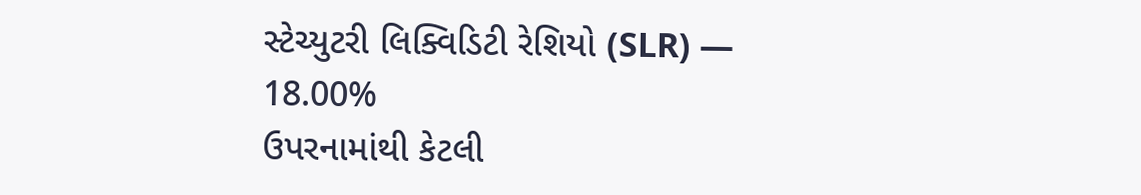સ્ટેચ્યુટરી લિક્વિડિટી રેશિયો (SLR) — 18.00%
ઉપરનામાંથી કેટલી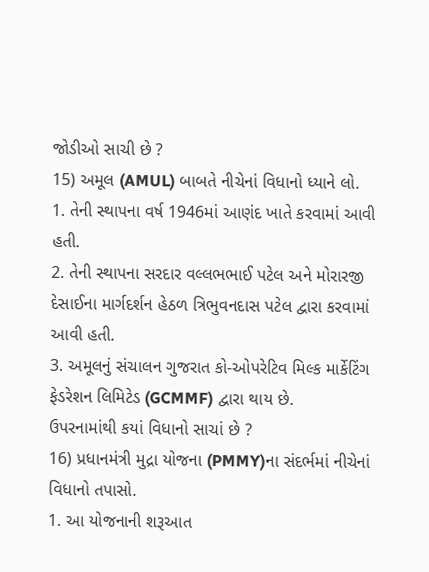જોડીઓ સાચી છે ?
15) અમૂલ (AMUL) બાબતે નીચેનાં વિધાનો ધ્યાને લો.
1. તેની સ્થાપના વર્ષ 1946માં આણંદ ખાતે કરવામાં આવી હતી.
2. તેની સ્થાપના સરદાર વલ્લભભાઈ પટેલ અને મોરારજી દેસાઈના માર્ગદર્શન હેઠળ ત્રિભુવનદાસ પટેલ દ્વારા કરવામાં આવી હતી.
3. અમૂલનું સંચાલન ગુજરાત કો-ઓપરેટિવ મિલ્ક માર્કેટિંગ ફેડરેશન લિમિટેડ (GCMMF) દ્વારા થાય છે.
ઉપરનામાંથી કયાં વિધાનો સાચાં છે ?
16) પ્રધાનમંત્રી મુદ્રા યોજના (PMMY)ના સંદર્ભમાં નીચેનાં વિધાનો તપાસો.
1. આ યોજનાની શરૂઆત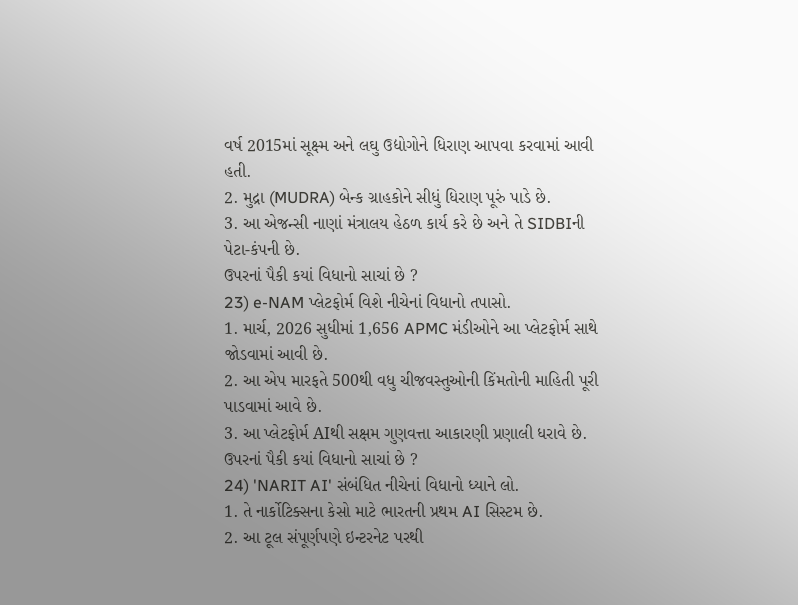વર્ષ 2015માં સૂક્ષ્મ અને લઘુ ઉદ્યોગોને ધિરાણ આપવા કરવામાં આવી હતી.
2. મુદ્રા (MUDRA) બેન્ક ગ્રાહકોને સીધું ધિરાણ પૂરું પાડે છે.
3. આ એજન્સી નાણાં મંત્રાલય હેઠળ કાર્ય કરે છે અને તે SIDBIની પેટા-કંપની છે.
ઉપરનાં પૈકી કયાં વિધાનો સાચાં છે ?
23) e-NAM પ્લેટફોર્મ વિશે નીચેનાં વિધાનો તપાસો.
1. માર્ચ, 2026 સુધીમાં 1,656 APMC મંડીઓને આ પ્લેટફોર્મ સાથે જોડવામાં આવી છે.
2. આ એપ મારફતે 500થી વધુ ચીજવસ્તુઓની કિંમતોની માહિતી પૂરી પાડવામાં આવે છે.
3. આ પ્લેટફોર્મ AIથી સક્ષમ ગુણવત્તા આકારણી પ્રણાલી ધરાવે છે.
ઉપરનાં પૈકી કયાં વિધાનો સાચાં છે ?
24) 'NARIT AI' સંબંધિત નીચેનાં વિધાનો ધ્યાને લો.
1. તે નાર્કોટિક્સના કેસો માટે ભારતની પ્રથમ AI સિસ્ટમ છે.
2. આ ટૂલ સંપૂર્ણપણે ઇન્ટરનેટ પરથી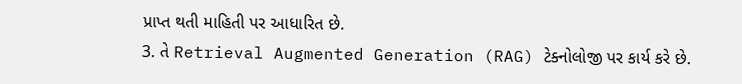પ્રાપ્ત થતી માહિતી પર આધારિત છે.
3. તે Retrieval Augmented Generation (RAG) ટેક્નોલોજી પર કાર્ય કરે છે.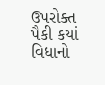ઉપરોક્ત પૈકી કયાં વિધાનો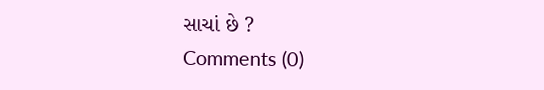સાચાં છે ?
Comments (0)